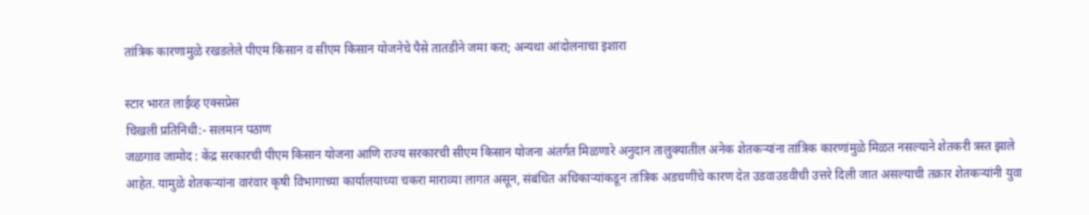तांत्रिक कारणामुळे रखडलेले पीएम किसान व सीएम किसान योजनेचे पैसे तातडीने जमा करा; अन्यथा आंदोलनाचा इशारा

स्टार भारत लाईव्ह एक्सप्रेस
चिखली प्रतिनिधी:- सलमान पठाण
जळगाव जामोद : केंद्र सरकारची पीएम किसान योजना आणि राज्य सरकारची सीएम किसान योजना अंतर्गत मिळणारे अनुदान तालुक्यातील अनेक शेतकऱ्यांना तांत्रिक कारणांमुळे मिळत नसल्याने शेतकरी त्रस्त झाले आहेत. यामुळे शेतकऱ्यांना वारंवार कृषी विभागाच्या कार्यालयाच्या चकरा माराव्या लागत असून, संबंधित अधिकाऱ्यांकडून तांत्रिक अडचणींचे कारण देत उडवाउडवीची उत्तरे दिली जात असल्याची तक्रार शेतकऱ्यांनी युवा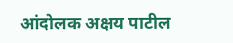आंदोलक अक्षय पाटील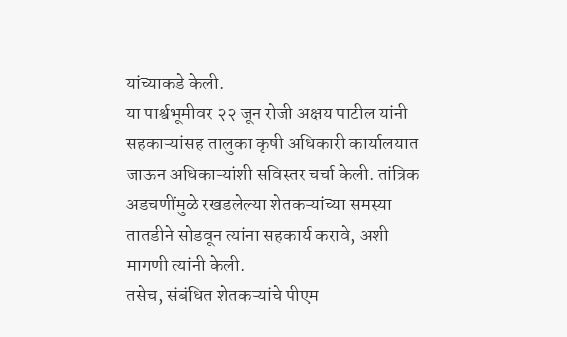यांच्याकडे केली.
या पार्श्वभूमीवर २२ जून रोजी अक्षय पाटील यांनी सहकाऱ्यांसह तालुका कृषी अधिकारी कार्यालयात जाऊन अधिकाऱ्यांशी सविस्तर चर्चा केली. तांत्रिक अडचणींमुळे रखडलेल्या शेतकऱ्यांच्या समस्या तातडीने सोडवून त्यांना सहकार्य करावे, अशी मागणी त्यांनी केली.
तसेच, संबंधित शेतकऱ्यांचे पीएम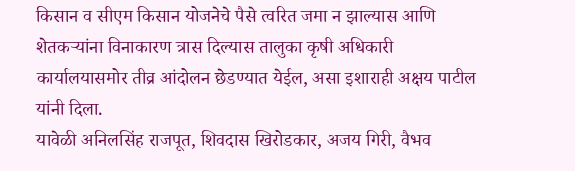किसान व सीएम किसान योजनेचे पैसे त्वरित जमा न झाल्यास आणि शेतकऱ्यांना विनाकारण त्रास दिल्यास तालुका कृषी अधिकारी कार्यालयासमोर तीव्र आंदोलन छेडण्यात येईल, असा इशाराही अक्षय पाटील यांनी दिला.
यावेळी अनिलसिंह राजपूत, शिवदास खिरोडकार, अजय गिरी, वैभव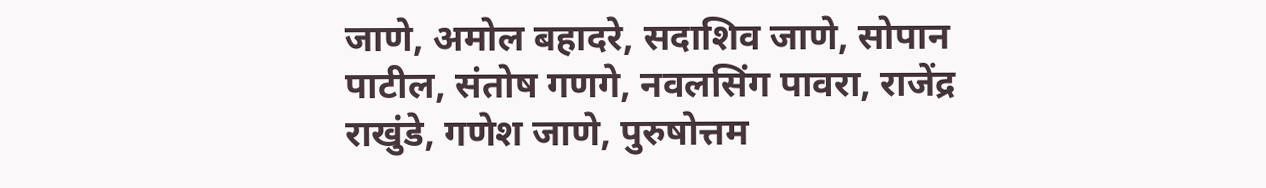जाणे, अमोल बहादरे, सदाशिव जाणे, सोपान पाटील, संतोष गणगे, नवलसिंग पावरा, राजेंद्र राखुंडे, गणेश जाणे, पुरुषोत्तम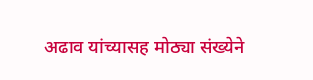अढाव यांच्यासह मोठ्या संख्येने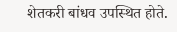शेतकरी बांधव उपस्थित होते.